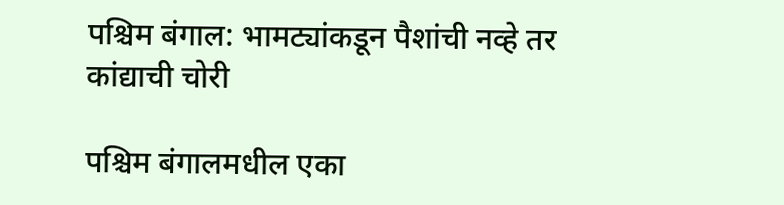पश्चिम बंगाल: भामट्यांकडून पैशांची नव्हे तर कांद्याची चोरी

पश्चिम बंगालमधील एका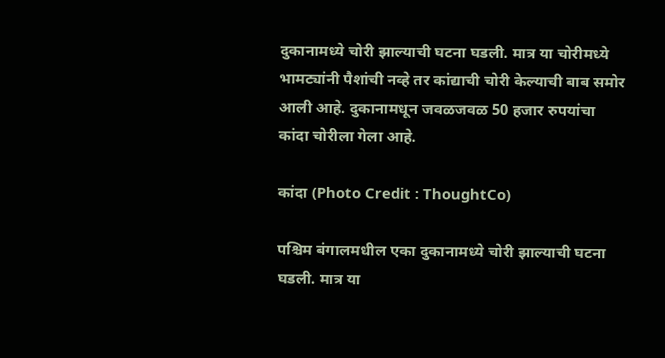दुकानामध्ये चोरी झाल्याची घटना घडली. मात्र या चोरीमध्ये भामट्यांनी पैशांची नव्हे तर कांद्याची चोरी केल्याची बाब समोर आली आहे. दुकानामधून जवळजवळ 50 हजार रुपयांचा कांदा चोरीला गेला आहे.

कांदा (Photo Credit : ThoughtCo)

पश्चिम बंगालमधील एका दुकानामध्ये चोरी झाल्याची घटना घडली. मात्र या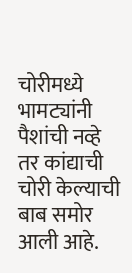चोरीमध्ये भामट्यांनी पैशांची नव्हे तर कांद्याची चोरी केल्याची बाब समोर आली आहे.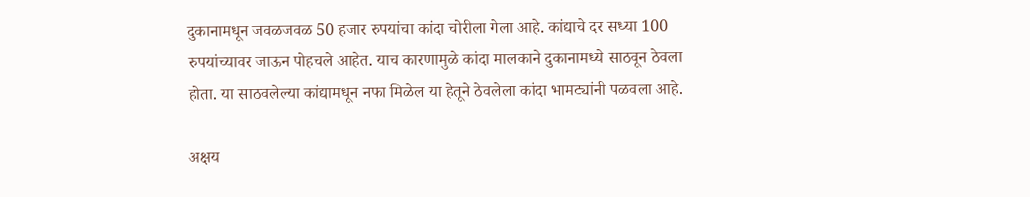दुकानामधून जवळजवळ 50 हजार रुपयांचा कांदा चोरीला गेला आहे. कांद्याचे दर सध्या 100 रुपयांच्यावर जाऊन पोहचले आहेत. याच कारणामुळे कांदा मालकाने दुकानामध्ये साठवून ठेवला होता. या साठवलेल्या कांद्यामधून नफा मिळेल या हेतूने ठेवलेला कांदा भामट्यांनी पळवला आहे.

अक्षय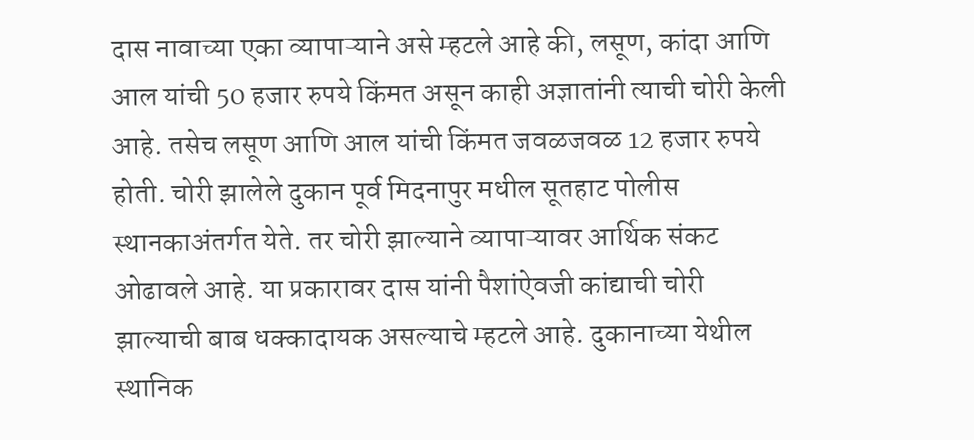दास नावाच्या एका व्यापाऱ्याने असे म्हटले आहे की, लसूण, कांदा आणि आल यांची 50 हजार रुपये किंमत असून काही अज्ञातांनी त्याची चोरी केली आहे. तसेच लसूण आणि आल यांची किंमत जवळजवळ 12 हजार रुपये होती. चोरी झालेले दुकान पूर्व मिदनापुर मधील सूतहाट पोलीस स्थानकाअंतर्गत येते. तर चोरी झाल्याने व्यापाऱ्यावर आर्थिक संकट ओढावले आहे. या प्रकारावर दास यांनी पैशांऐवजी कांद्याची चोरी झाल्याची बाब धक्कादायक असल्याचे म्हटले आहे. दुकानाच्या येथील स्थानिक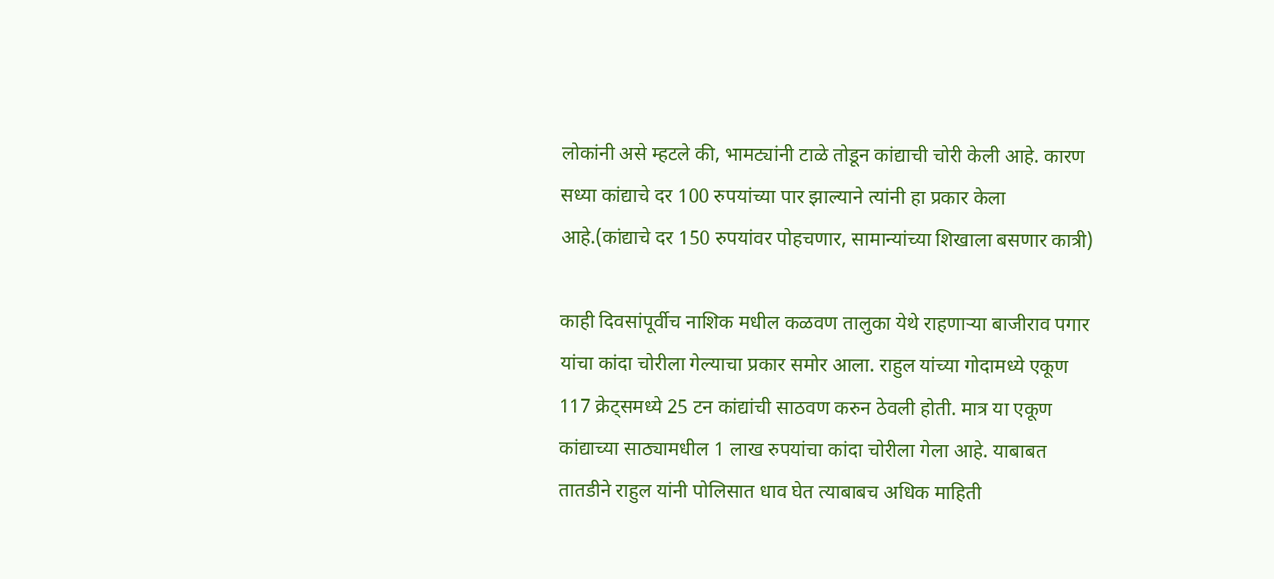लोकांनी असे म्हटले की, भामट्यांनी टाळे तोडून कांद्याची चोरी केली आहे. कारण सध्या कांद्याचे दर 100 रुपयांच्या पार झाल्याने त्यांनी हा प्रकार केला आहे.(कांद्याचे दर 150 रुपयांवर पोहचणार, सामान्यांच्या शिखाला बसणार कात्री)

काही दिवसांपूर्वीच नाशिक मधील कळवण तालुका येथे राहणाऱ्या बाजीराव पगार यांचा कांदा चोरीला गेल्याचा प्रकार समोर आला. राहुल यांच्या गोदामध्ये एकूण 117 क्रेट्समध्ये 25 टन कांद्यांची साठवण करुन ठेवली होती. मात्र या एकूण कांद्याच्या साठ्यामधील 1 लाख रुपयांचा कांदा चोरीला गेला आहे. याबाबत तातडीने राहुल यांनी पोलिसात धाव घेत त्याबाबच अधिक माहिती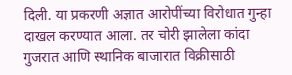दिली. या प्रकरणी अज्ञात आरोपींच्या विरोधात गुन्हा दाखल करण्यात आला. तर चोरी झालेला कांदा गुजरात आणि स्थानिक बाजारात विक्रीसाठी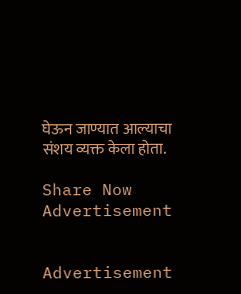घेऊन जाण्यात आल्याचा संशय व्यक्त केला होता.

Share Now
Advertisement


Advertisement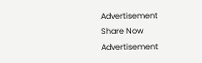Advertisement
Share Now
Advertisement